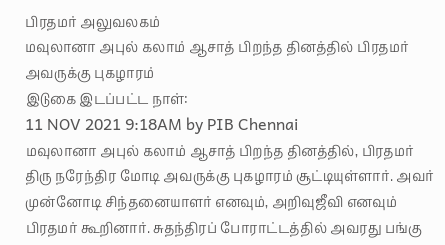பிரதமர் அலுவலகம்
மவுலானா அபுல் கலாம் ஆசாத் பிறந்த தினத்தில் பிரதமர் அவருக்கு புகழாரம்
இடுகை இடப்பட்ட நாள்:
11 NOV 2021 9:18AM by PIB Chennai
மவுலானா அபுல் கலாம் ஆசாத் பிறந்த தினத்தில், பிரதமர் திரு நரேந்திர மோடி அவருக்கு புகழாரம் சூட்டியுள்ளார். அவர் முன்னோடி சிந்தனையாளர் எனவும், அறிவுஜீவி எனவும் பிரதமர் கூறினார். சுதந்திரப் போராட்டத்தில் அவரது பங்கு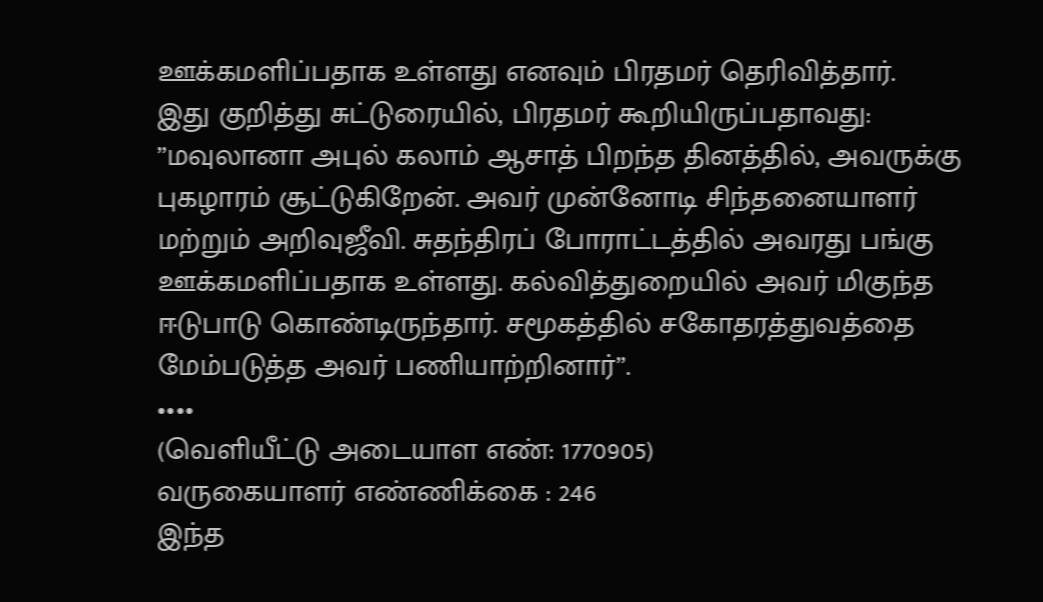ஊக்கமளிப்பதாக உள்ளது எனவும் பிரதமர் தெரிவித்தார்.
இது குறித்து சுட்டுரையில், பிரதமர் கூறியிருப்பதாவது:
”மவுலானா அபுல் கலாம் ஆசாத் பிறந்த தினத்தில், அவருக்கு புகழாரம் சூட்டுகிறேன். அவர் முன்னோடி சிந்தனையாளர் மற்றும் அறிவுஜீவி. சுதந்திரப் போராட்டத்தில் அவரது பங்கு ஊக்கமளிப்பதாக உள்ளது. கல்வித்துறையில் அவர் மிகுந்த ஈடுபாடு கொண்டிருந்தார். சமூகத்தில் சகோதரத்துவத்தை மேம்படுத்த அவர் பணியாற்றினார்”.
••••
(வெளியீட்டு அடையாள எண்: 1770905)
வருகையாளர் எண்ணிக்கை : 246
இந்த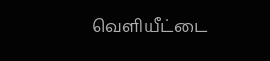வெளியீட்டை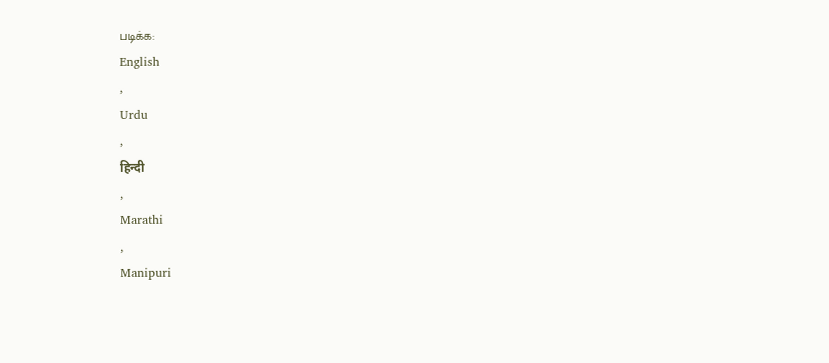படிக்க:
English
,
Urdu
,
हिन्दी
,
Marathi
,
Manipuri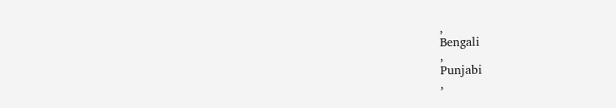,
Bengali
,
Punjabi
,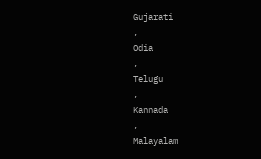Gujarati
,
Odia
,
Telugu
,
Kannada
,
Malayalam